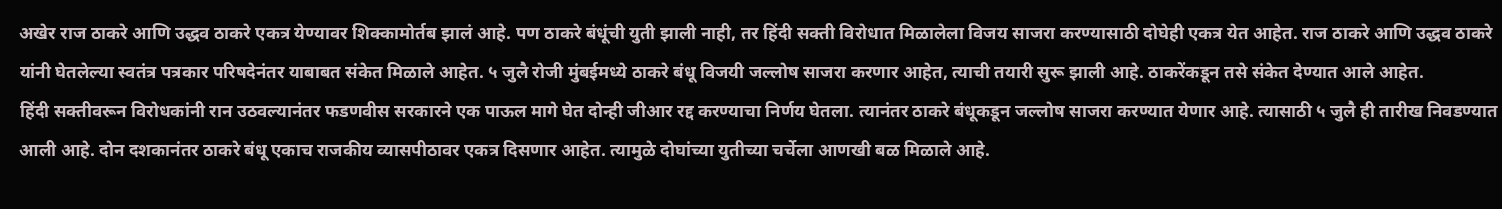अखेर राज ठाकरे आणि उद्धव ठाकरे एकत्र येण्यावर शिक्कामोर्तब झालं आहे. पण ठाकरे बंधूंची युती झाली नाही, तर हिंदी सक्ती विरोधात मिळालेला विजय साजरा करण्यासाठी दोघेही एकत्र येत आहेत. राज ठाकरे आणि उद्धव ठाकरे यांनी घेतलेल्या स्वतंत्र पत्रकार परिषदेनंतर याबाबत संकेत मिळाले आहेत. ५ जुलै रोजी मुंबईमध्ये ठाकरे बंधू विजयी जल्लोष साजरा करणार आहेत, त्याची तयारी सुरू झाली आहे. ठाकरेंकडून तसे संकेत देण्यात आले आहेत.
हिंदी सक्तीवरून विरोधकांनी रान उठवल्यानंतर फडणवीस सरकारने एक पाऊल मागे घेत दोन्ही जीआर रद्द करण्याचा निर्णय घेतला. त्यानंतर ठाकरे बंधूकडून जल्लोष साजरा करण्यात येणार आहे. त्यासाठी ५ जुलै ही तारीख निवडण्यात आली आहे. दोन दशकानंतर ठाकरे बंधू एकाच राजकीय व्यासपीठावर एकत्र दिसणार आहेत. त्यामुळे दोघांच्या युतीच्या चर्चेला आणखी बळ मिळाले आहे.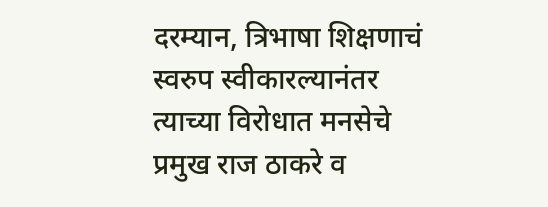दरम्यान, त्रिभाषा शिक्षणाचं स्वरुप स्वीकारल्यानंतर त्याच्या विरोधात मनसेचे प्रमुख राज ठाकरे व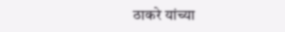ठाकरे यांच्या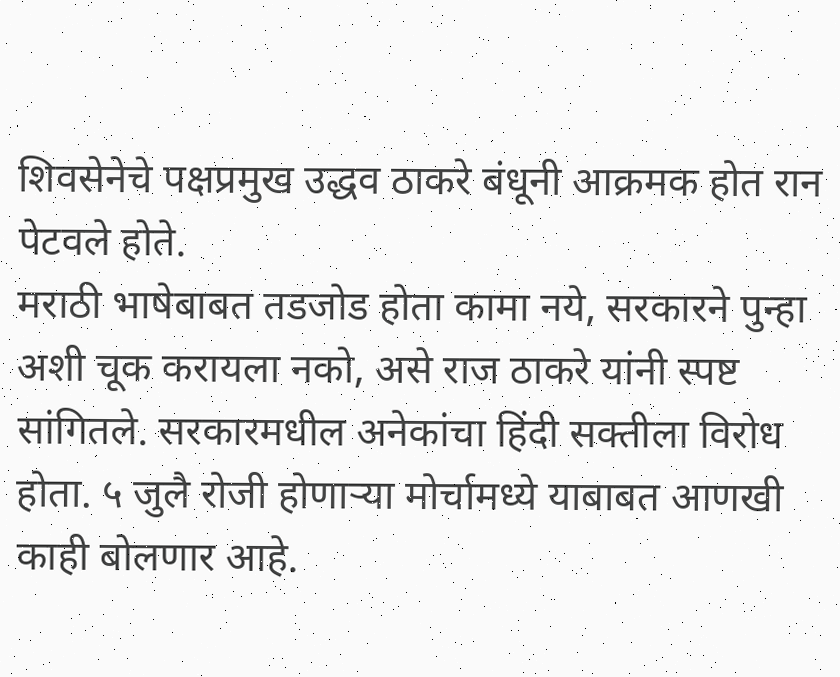शिवसेनेचे पक्षप्रमुख उद्धव ठाकरे बंधूनी आक्रमक होत रान पेटवले होते.
मराठी भाषेबाबत तडजोड होता कामा नये, सरकारने पुन्हा अशी चूक करायला नको, असे राज ठाकरे यांनी स्पष्ट सांगितले. सरकारमधील अनेकांचा हिंदी सक्तीला विरोध होता. ५ जुलै रोजी होणाऱ्या मोर्चामध्ये याबाबत आणखी काही बोलणार आहे.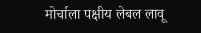मोर्चाला पक्षीय लेबल लावू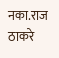नका.राज ठाकरे